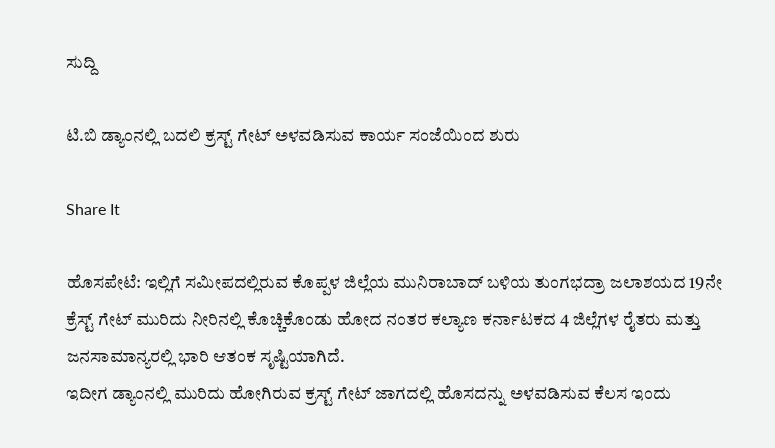ಸುದ್ದಿ

ಟಿ.ಬಿ ಡ್ಯಾಂನಲ್ಲಿ ಬದಲಿ ಕ್ರಸ್ಟ್‌ ಗೇಟ್ ಅಳವಡಿಸುವ ಕಾರ್ಯ ಸಂಜೆಯಿಂದ ಶುರು

Share It

ಹೊಸಪೇಟೆ: ಇಲ್ಲಿಗೆ ಸಮೀಪದಲ್ಲಿರುವ ಕೊಪ್ಪಳ ಜಿಲ್ಲೆಯ ಮುನಿರಾಬಾದ್ ಬಳಿಯ ತುಂಗಭದ್ರಾ ಜಲಾಶಯದ 19ನೇ ಕ್ರೆಸ್ಟ್ ಗೇಟ್ ಮುರಿದು ನೀರಿನಲ್ಲಿ ಕೊಚ್ಚಿಕೊಂಡು ಹೋದ ನಂತರ ಕಲ್ಯಾಣ ಕರ್ನಾಟಕದ 4 ಜಿಲ್ಲೆಗಳ ರೈತರು ಮತ್ತು ಜನಸಾಮಾನ್ಯರಲ್ಲಿ ಭಾರಿ ಆತಂಕ ಸೃಷ್ಟಿಯಾಗಿದೆ.
ಇದೀಗ ಡ್ಯಾಂನಲ್ಲಿ ಮುರಿದು ಹೋಗಿರುವ ಕ್ರಸ್ಟ್ ಗೇಟ್ ಜಾಗದಲ್ಲಿ ಹೊಸದನ್ನು ಅಳವಡಿಸುವ ಕೆಲಸ ಇಂದು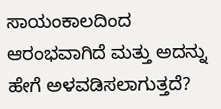ಸಾಯಂಕಾಲದಿಂದ ಆರಂಭವಾಗಿದೆ ಮತ್ತು ಅದನ್ನು ಹೇಗೆ ಅಳವಡಿಸಲಾಗುತ್ತದೆ?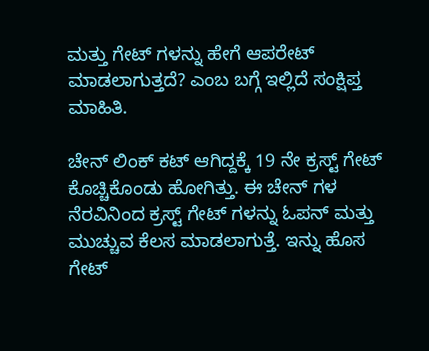ಮತ್ತು ಗೇಟ್ ಗಳನ್ನು ಹೇಗೆ ಆಪರೇಟ್ ಮಾಡಲಾಗುತ್ತದೆ? ಎಂಬ ಬಗ್ಗೆ ಇಲ್ಲಿದೆ ಸಂಕ್ಷಿಪ್ತ ಮಾಹಿತಿ.

ಚೇನ್ ಲಿಂಕ್ ಕಟ್ ಆಗಿದ್ದಕ್ಕೆ 19 ನೇ ಕ್ರಸ್ಟ್ ಗೇಟ್ ಕೊಚ್ಚಿಕೊಂಡು ಹೋಗಿತ್ತು. ಈ ಚೇನ್ ಗಳ ನೆರವಿನಿಂದ ಕ್ರಸ್ಟ್‌ ಗೇಟ್ ಗಳನ್ನು ಓಪನ್ ಮತ್ತು ಮುಚ್ಚುವ ಕೆಲಸ ಮಾಡಲಾಗುತ್ತೆ. ಇನ್ನು ಹೊಸ ಗೇಟ್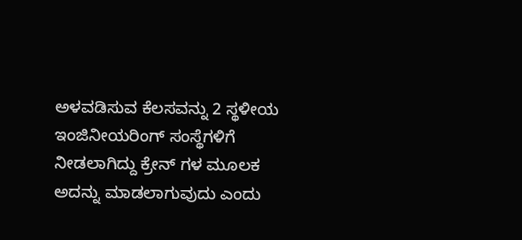ಅಳವಡಿಸುವ ಕೆಲಸವನ್ನು 2 ಸ್ಥಳೀಯ ಇಂಜಿನೀಯರಿಂಗ್ ಸಂಸ್ಥೆಗಳಿಗೆ ನೀಡಲಾಗಿದ್ದು ಕ್ರೇನ್ ಗಳ ಮೂಲಕ ಅದನ್ನು ಮಾಡಲಾಗುವುದು ಎಂದು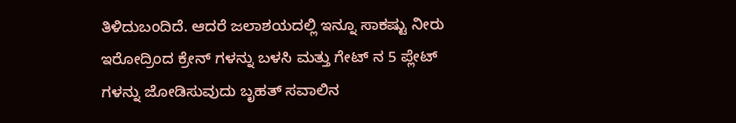ತಿಳಿದುಬಂದಿದೆ. ಆದರೆ ಜಲಾಶಯದಲ್ಲಿ ಇನ್ನೂ ಸಾಕಷ್ಟು ನೀರು ಇರೋದ್ರಿಂದ ಕ್ರೇನ್ ಗಳನ್ನು ಬಳಸಿ ಮತ್ತು ಗೇಟ್ ನ 5 ಪ್ಲೇಟ್ ಗಳನ್ನು ಜೋಡಿಸುವುದು ಬೃಹತ್ ಸವಾಲಿನ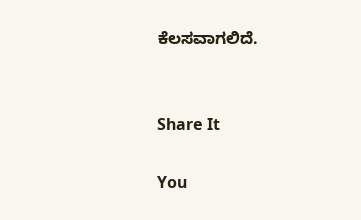ಕೆಲಸವಾಗಲಿದೆ.


Share It

You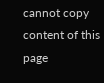cannot copy content of this page